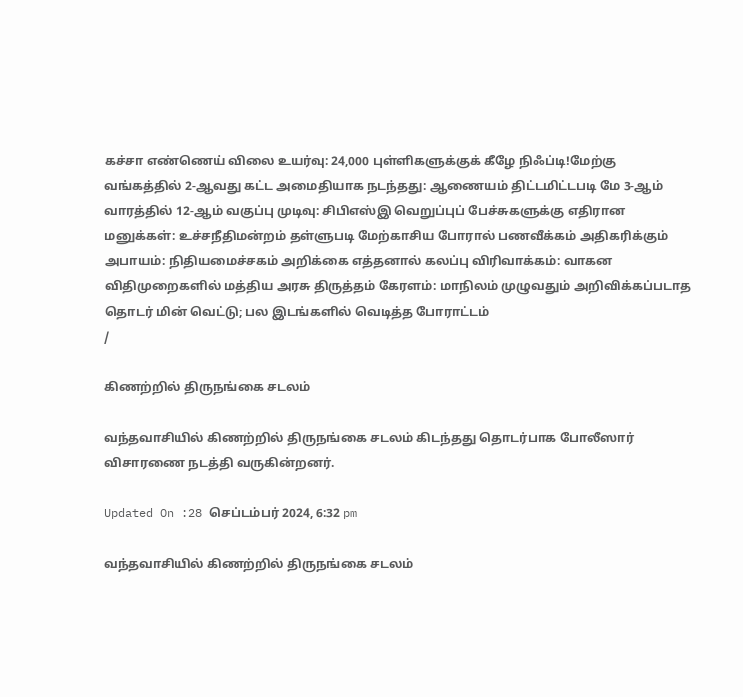கச்சா எண்ணெய் விலை உயர்வு: 24,000 புள்ளிகளுக்குக் கீழே நிஃப்டி!மேற்கு வங்கத்தில் 2-ஆவது கட்ட அமைதியாக நடந்தது: ஆணையம் திட்டமிட்டபடி மே 3-ஆம் வாரத்தில் 12-ஆம் வகுப்பு முடிவு: சிபிஎஸ்இ வெறுப்புப் பேச்சுகளுக்கு எதிரான மனுக்கள்: உச்சநீதிமன்றம் தள்ளுபடி மேற்காசிய போரால் பணவீக்கம் அதிகரிக்கும் அபாயம்: நிதியமைச்சகம் அறிக்கை எத்தனால் கலப்பு விரிவாக்கம்: வாகன விதிமுறைகளில் மத்திய அரசு திருத்தம் கேரளம்: மாநிலம் முழுவதும் அறிவிக்கப்படாத தொடர் மின் வெட்டு; பல இடங்களில் வெடித்த போராட்டம்
/

கிணற்றில் திருநங்கை சடலம்

வந்தவாசியில் கிணற்றில் திருநங்கை சடலம் கிடந்தது தொடர்பாக போலீஸார் விசாரணை நடத்தி வருகின்றனர்.

Updated On :28 செப்டம்பர் 2024, 6:32 pm

வந்தவாசியில் கிணற்றில் திருநங்கை சடலம்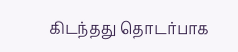கிடந்தது தொடர்பாக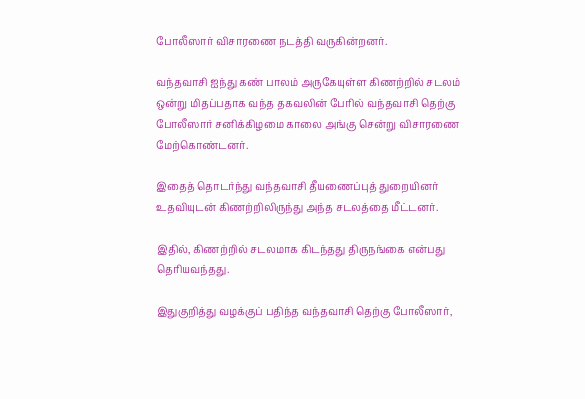போலீஸார் விசாரணை நடத்தி வருகின்றனர்.

வந்தவாசி ஐந்து கண் பாலம் அருகேயுள்ள கிணற்றில் சடலம் ஒன்று மிதப்பதாக வந்த தகவலின் பேரில் வந்தவாசி தெற்கு போலீஸார் சனிக்கிழமை காலை அங்கு சென்று விசாரணை மேற்கொண்டனர்.

இதைத் தொடர்ந்து வந்தவாசி தீயணைப்புத் துறையினர் உதவியுடன் கிணற்றிலிருந்து அந்த சடலத்தை மீட்டனர்.

இதில், கிணற்றில் சடலமாக கிடந்தது திருநங்கை என்பது தெரியவந்தது.

இதுகுறித்து வழக்குப் பதிந்த வந்தவாசி தெற்கு போலீஸார்,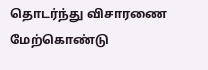தொடர்ந்து விசாரணை மேற்கொண்டு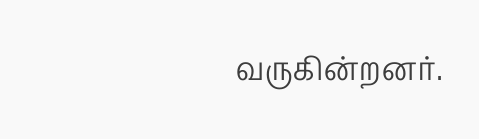வருகின்றனர்.